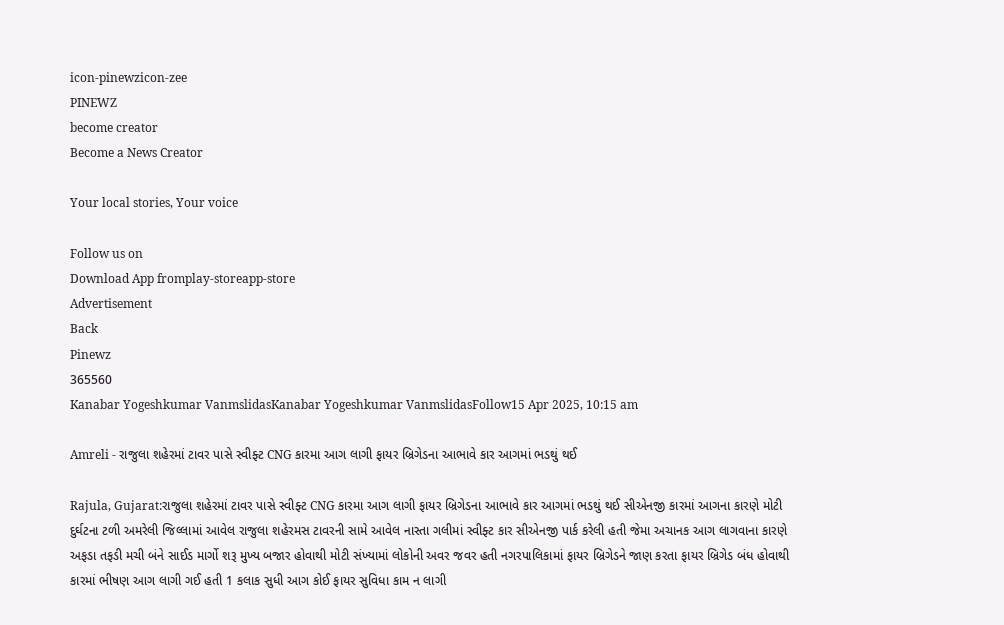icon-pinewzicon-zee
PINEWZ
become creator
Become a News Creator

Your local stories, Your voice

Follow us on
Download App fromplay-storeapp-store
Advertisement
Back
Pinewz
365560
Kanabar Yogeshkumar VanmslidasKanabar Yogeshkumar VanmslidasFollow15 Apr 2025, 10:15 am

Amreli - રાજુલા શહેરમાં ટાવર પાસે સ્વીફ્ટ CNG કારમા આગ લાગી ફાયર બ્રિગેડના આભાવે કાર આગમાં ભડથું થઈ

Rajula, Gujarat:રાજુલા શહેરમાં ટાવર પાસે સ્વીફ્ટ CNG કારમા આગ લાગી ફાયર બ્રિગેડના આભાવે કાર આગમાં ભડથું થઈ સીએનજી કારમાં આગના કારણે મોટી દુર્ઘટના ટળી અમરેલી જિલ્લામાં આવેલ રાજુલા શહેરમસ ટાવરની સામે આવેલ નાસ્તા ગલીમાં સ્વીફ્ટ કાર સીએનજી પાર્ક કરેલી હતી જેમા અચાનક આગ લાગવાના કારણે અફડા તફડી મચી બંને સાઈડ માર્ગો શરૂ મુખ્ય બજાર હોવાથી મોટી સંખ્યામાં લોકોની અવર જવર હતી નગરપાલિકામાં ફાયર બ્રિગેડને જાણ કરતા ફાયર બ્રિગેડ બંધ હોવાથી કારમાં ભીષણ આગ લાગી ગઈ હતી 1 કલાક સુધી આગ કોઈ ફાયર સુવિધા કામ ન લાગી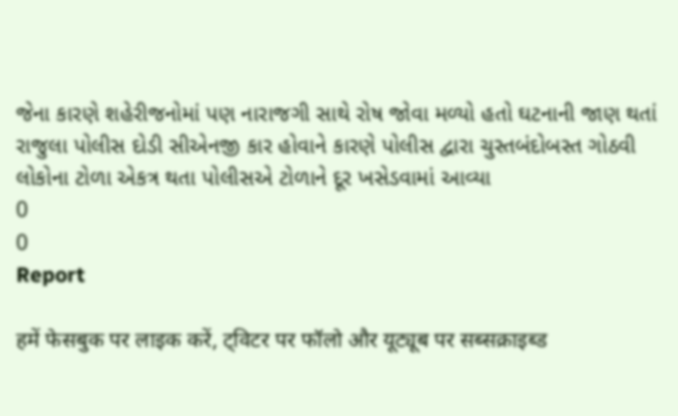જેના કારણે શહેરીજનોમાં પણ નારાજગી સાથે રોષ જોવા મળ્યો હતો ઘટનાની જાણ થતાં રાજુલા પોલીસ દોડી સીએનજી કાર હોવાને કારણે પોલીસ દ્વારા ચુસ્તબંદોબસ્ત ગોઠવી લોકોના ટોળા એકત્ર થતા પોલીસએ ટોળાને દૂર ખસેડવામાં આવ્યા
0
0
Report

हमें फेसबुक पर लाइक करें, ट्विटर पर फॉलो और यूट्यूब पर सब्सक्राइब्ड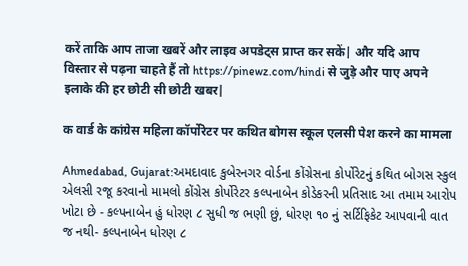करें ताकि आप ताजा खबरें और लाइव अपडेट्स प्राप्त कर सकें| और यदि आप विस्तार से पढ़ना चाहते हैं तो https://pinewz.com/hindi से जुड़े और पाए अपने इलाके की हर छोटी सी छोटी खबर|

क वार्ड के कांग्रेस महिला कॉर्पोरेटर पर कथित बोगस स्कूल एलसी पेश करने का मामला

Ahmedabad, Gujarat:અમદાવાદ કુબેરનગર વોર્ડના કોંગ્રેસના કોર્પોરેટનું કથિત બોગસ સ્કુલ એલસી રજૂ કરવાનો મામલો કોંગ્રેસ કોર્પોરેટર કલ્પનાબેન કોડેકરની પ્રતિસાદ આ તમામ આરોપ ખોટા છે - કલ્પનાબેન હું ધોરણ ૮ સુધી જ ભણી છું, ધોરણ ૧૦ નું સર્ટિફિકેટ આપવાની વાત જ નથી- કલ્પનાબેન ધોરણ ૮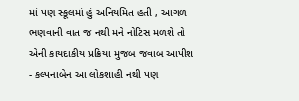માં પણ સ્કૂલમાં હું અનિયમિત હતી , આગળ ભણવાની વાત જ નથી મને નોટિસ મળશે તો એની કાયદાકીય પ્રક્રિયા મુજબ જવાબ આપીશ - કલ્પનાબેન આ લોકશાહી નથી પણ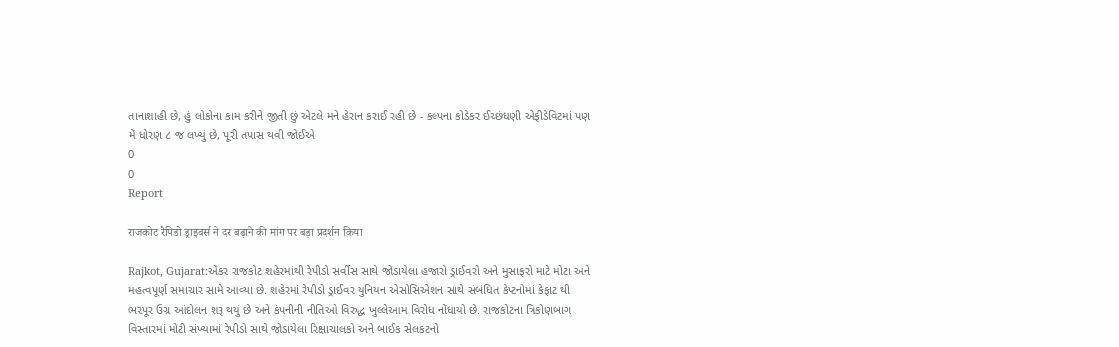તાનાશાહી છે, હું લોકોના કામ કરીને જીતી છું એટલે મને હેરાન કરાઈ રહી છે - કલ્પના કોડેકર ઈચ્છંધણી એફીડેવિટમાં પણ મેં ધોરણ ૮ જ લખ્યું છે, પૂરી તપાસ થવી જોઈએ
0
0
Report

राजकोट रैपिडो ड्राइवर्स ने दर बढ़ाने की मांग पर बड़ा प्रदर्शन किया

Rajkot, Gujarat:એંકર રાજકોટ શહેરમાંથી રેપીડો સર્વીસ સાથે જોડાયેલા હજારો ડ્રાઈવરો અને મુસાફરો માટે મોટા અને મહત્વપૂર્ણ સમાચાર સામે આવ્યા છે. શહેરમાં રેપીડો ડ્રાઈવર યુનિયન એસોસિએશન સાથે સંબંધિત કેપ્ટનોમાં કેફાટ થી ભરપૂર ઉગ્ર આંદોલન શરૂ થયું છે અને કંપનીની નીતિઓ વિરુદ્ધ ખુલ્લેઆમ વિરોધ નોંધાયો છે. રાજકોટના ત્રિકોણબાગ વિસ્તારમાં મોટી સંખ્યામાં રેપીડો સાથે જોડાયેલા રિક્ષાચાલકો અને બાઈક સેલકટનો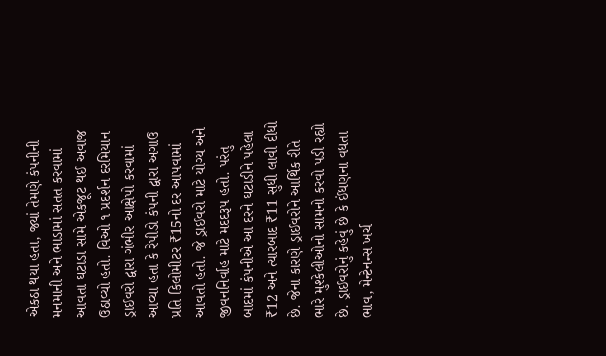એકઠા થયા હતા, જ્યાં તેમણે કંપનીની મનમાની અને ભાડામાં સતત કરવામાં આવતા ઘટાડા સામે એકજૂટ થઈ અવાજ ઉઠાવ્યો હતો. વિઓ ૧ પ્રદર્શન દરમિયાન ડ્રાઈવરો દ્વારા ગંભીર આક્ષેપો કરવામાં આવ્યા હતા કે રેપીડો કંપની દ્વારા અગાઉ પ્રતિ કિલોમીટર ₹15નો દર આપવામાં આવતો હતો. જે ડ્રાઈવરો માટે યોગ્ય અને જીવનનિર્વાહ માટે મદદરૂપ હતો. પરંતુ બાદમાં કંપનીએ આ દરને ઘટાડીને પહેલા ₹12 અને ત્યારબાદ ₹11 સુધી લાવી દીધો છે. જેના કારણે ડ્રાઈવરોને આર્થિક રીતે ભારે મુશ્કેલીઓનો સામનો કરવો પડી રહ્યો છે. ડ્રાઈવરોનું કહેવું છે કે ઈંધણના વધતા ભાવ, મેન્ટેનન્સ ખર્ચ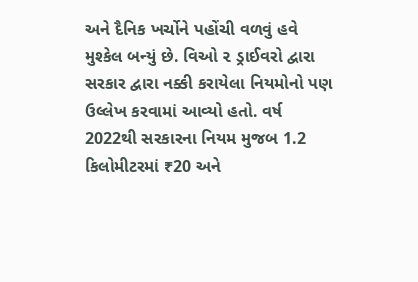અને દૈનિક ખર્ચોને પહોંચી વળવું હવે મુશ્કેલ બન્યું છે. વિઓ ૨ ડ્રાઈવરો દ્વારા સરકાર દ્વારા નક્કી કરાયેલા નિયમોનો પણ ઉલ્લેખ કરવામાં આવ્યો હતો. વર્ષ 2022થી સરકારના નિયમ મુજબ 1.2 કિલોમીટરમાં ₹20 અને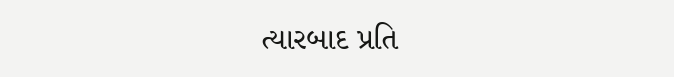ત્યારબાદ પ્રતિ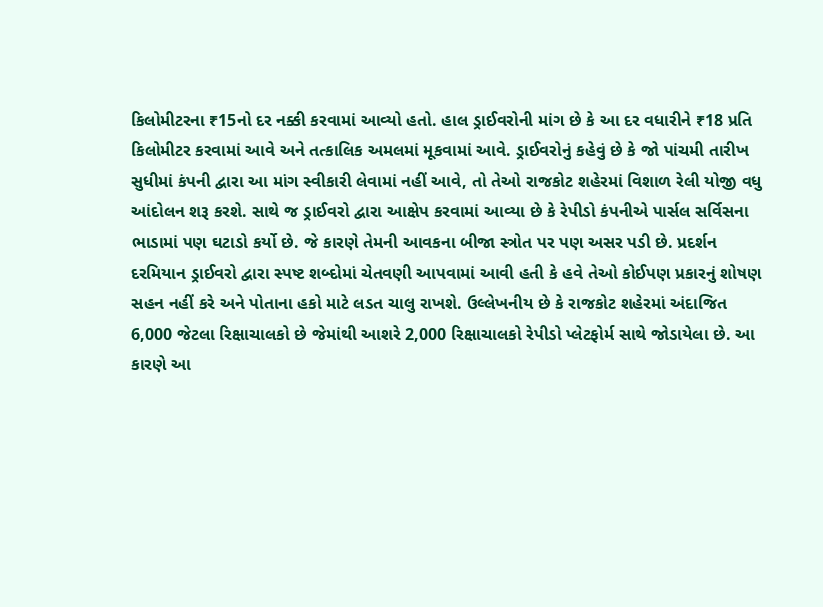કિલોમીટરના ₹15નો દર નક્કી કરવામાં આવ્યો હતો. હાલ ડ્રાઈવરોની માંગ છે કે આ દર વધારીને ₹18 પ્રતિ કિલોમીટર કરવામાં આવે અને તત્કાલિક અમલમાં મૂકવામાં આવે. ડ્રાઈવરોનું કહેવું છે કે જો પાંચમી તારીખ સુધીમાં કંપની દ્વારા આ માંગ સ્વીકારી લેવામાં નહીં આવે, તો તેઓ રાજકોટ શહેરમાં વિશાળ રેલી યોજી વધુ આંદોલન શરૂ કરશે. સાથે જ ડ્રાઈવરો દ્વારા આક્ષેપ કરવામાં આવ્યા છે કે રેપીડો કંપનીએ પાર્સલ સર્વિસના ભાડામાં પણ ઘટાડો કર્યો છે. જે કારણે તેમની આવકના બીજા સ્ત્રોત પર પણ અસર પડી છે. પ્રદર્શન દરમિયાન ડ્રાઈવરો દ્વારા સ્પષ્ટ શબ્દોમાં ચેતવણી આપવામાં આવી હતી કે હવે તેઓ કોઈપણ પ્રકારનું શોષણ સહન નહીં કરે અને પોતાના હકો માટે લડત ચાલુ રાખશે. ઉલ્લેખનીય છે કે રાજકોટ શહેરમાં અંદાજિત 6,000 જેટલા રિક્ષાચાલકો છે જેમાંથી આશરે 2,000 રિક્ષાચાલકો રેપીડો પ્લેટફોર્મ સાથે જોડાયેલા છે. આ કારણે આ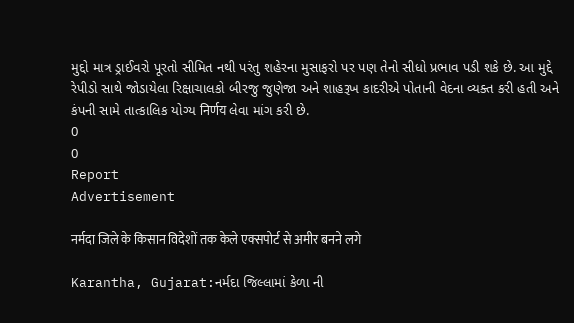મુદ્દો માત્ર ડ્રાઈવરો પૂરતો સીમિત નથી પરંતુ શહેરના મુસાફરો પર પણ તેનો સીધો પ્રભાવ પડી શકે છે. આ મુદ્દે રેપીડો સાથે જોડાયેલા રિક્ષાચાલકો બીરજુ જુણેજા અને શાહરૂખ કાદરીએ પોતાની વેદના વ્યક્ત કરી હતી અને કંપની સામે તાત્કાલિક યોગ્ય निर्णय લેવા માંગ કરી છે.
0
0
Report
Advertisement

नर्मदा जिले के किसान विदेशों तक केले एक्सपोर्ट से अमीर बनने लगे

Karantha, Gujarat:નર્મદા જિલ્લામાં કેળા ની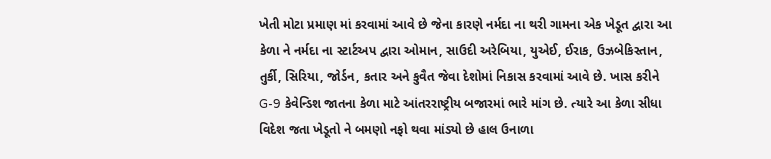ખેતી મોટા પ્રમાણ માં કરવામાં આવે છે જેના કારણે નર્મદા ના થરી ગામના એક ખેડૂત દ્વારા આ કેળા ને નર્મદા ના સ્ટાર્ટઅપ દ્વારા ઓમાન, સાઉદી અરેબિયા, યુએઈ, ઈરાક, ઉઝબેકિસ્તાન, તુર્કી, સિરિયા, જોર્ડન, કતાર અને કુવૈત જેવા દેશોમાં નિકાસ કરવામાં આવે છે. ખાસ કરીને G-9 કેવેન્ડિશ જાતના કેળા માટે આંતરરાષ્ટ્રીય બજારમાં ભારે માંગ છે. ત્યારે આ કેળા સીધા વિદેશ જતા ખેડૂતો ને બમણો નફો થવા માંડ્યો છે હાલ ઉનાળા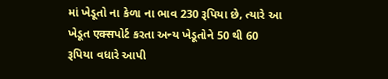માં ખેડૂતો ના કેળા ના ભાવ 230 રૂપિયા છે, ત્યારે આ ખેડૂત एक्सપોર્ટ કરતા અન્ય ખેડૂતોને 50 થી 60 રૂપિયા વધારે આપી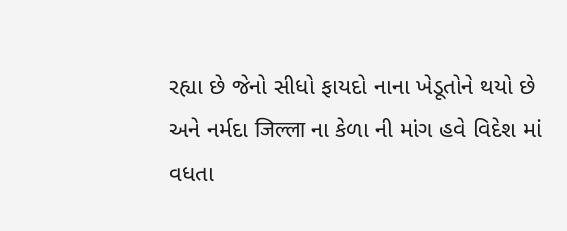રહ્યા છે જેનો સીધો ફાયદો નાના ખેડૂતોને થયો છે અને નર્મદા जिल्ला ના કેળા ની માંગ હવે વિદેશ માં વધતા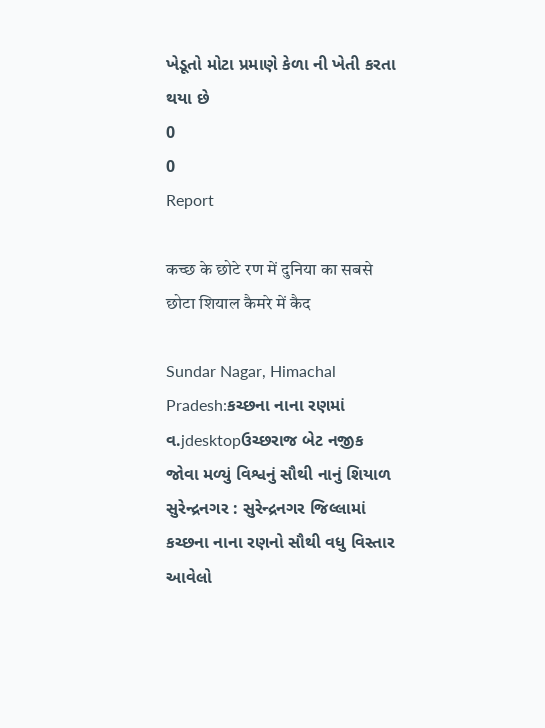ખેડૂતો મોટા પ્રમાણે કેળા ની ખેતી કરતા થયા છે
0
0
Report

कच्छ के छोटे रण में दुनिया का सबसे छोटा शियाल कैमरे में कैद

Sundar Nagar, Himachal Pradesh:કચ્છના નાના રણમાં વ.jdesktopઉચ્છરાજ બેટ નજીક જોવા મળ્યું વિશ્વનું સૌથી નાનું શિયાળ સુરેન્દ્રનગર : સુરેન્દ્રનગર જિલ્લામાં કચ્છના નાના રણનો સૌથી વધુ વિસ્તાર આવેલો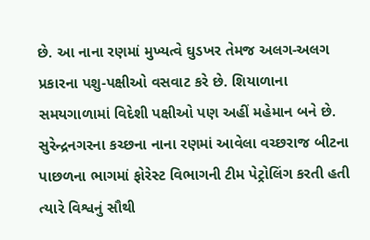છે. આ નાના રણમાં મુખ્યત્વે ઘુડખર તેમજ અલગ-અલગ પ્રકારના પશુ-પક્ષીઓ વસવાટ કરે છે. શિયાળાના સમયગાળામાં વિદેશી પક્ષીઓ પણ અહીં મહેમાન બને છે. સુરેન્દ્રનગરના કચ્છના નાના રણમાં આવેલા વચ્છરાજ બીટના પાછળના ભાગમાં ફોરેસ્ટ વિભાગની ટીમ પેટ્રોલિંગ કરતી હતી ત્યારે વિશ્વનું સૌથી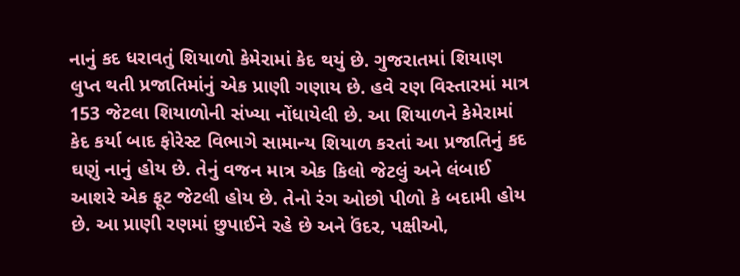નાનું કદ ધરાવતું શિયાળો કેમેરામાં કેદ થયું છે. ગુજરાતમાં શિયાણ લુપ્ત થતી પ્રજાતિમાંનું એક પ્રાણી ગણાય છે. હવે રણ વિસ્તારમાં માત્ર 153 જેટલા શિયાળોની સંખ્યા નોંધાયેલી છે. આ શિયાળને કેમેરામાં કેદ કર્યા બાદ ફોરેસ્ટ વિભાગે સામાન્ય શિયાળ કરતાં આ પ્રજાતિનું કદ ઘણું નાનું હોય છે. તેનું વજન માત્ર એક કિલો જેટલું અને લંબાઈ આશરે એક ફૂટ જેટલી હોય છે. તેનો રંગ ઓછો પીળો કે બદામી હોય છે. આ પ્રાણી રણમાં છુપાઈને રહે છે અને ઉંદર, પક્ષીઓ,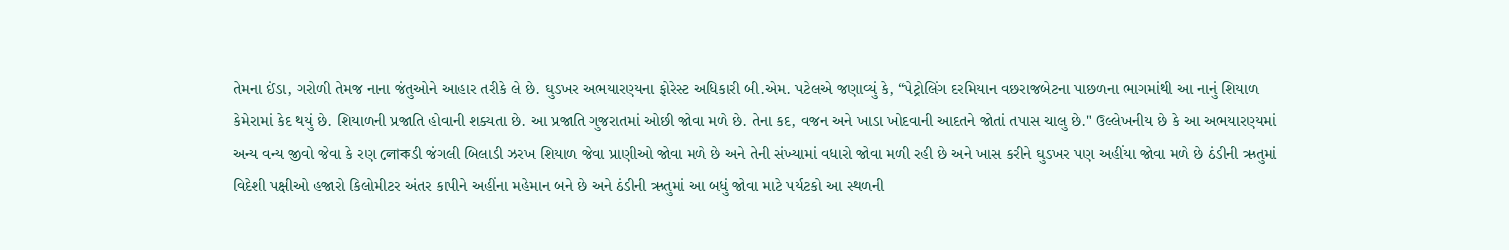તેમના ઈંડા, ગરોળી તેમજ નાના જંતુઓને આહાર તરીકે લે છે. ઘુડખર અભયારણ્યના ફોરેસ્ટ અધિકારી બી.એમ. પટેલએ જણાવ્યું કે, “પેટ્રોલિંગ દરમિયાન વછરાજબેટના પાછળના ભાગમાંથી આ નાનું શિયાળ કેમેરામાં કેદ થયું છે. શિયાળની પ્રજાતિ હોવાની શક્યતા છે. આ પ્રજાતિ ગુજરાતમાં ઓછી જોવા મળે છે. તેના કદ, વજન અને ખાડા ખોદવાની આદતને જોતાં તપાસ ચાલુ છે." ઉલ્લેખનીય છે કે આ અભયારણ્યમાં અન્ય વન્ય જીવો જેવા કે રણ লোকડી જંગલી બિલાડી ઝરખ શિયાળ જેવા પ્રાણીઓ જોવા મળે છે અને તેની સંખ્યામાં વધારો જોવા મળી રહી છે અને ખાસ કરીને ઘુડખર પણ અહીંયા જોવા મળે છે ઠંડીની ઋતુમાં વિદેશી પક્ષીઓ હજારો કિલોમીટર અંતર કાપીને અહીંના મહેમાન બને છે અને ઠંડીની ઋતુમાં આ બધું જોવા માટે પર્યટકો આ સ્થળની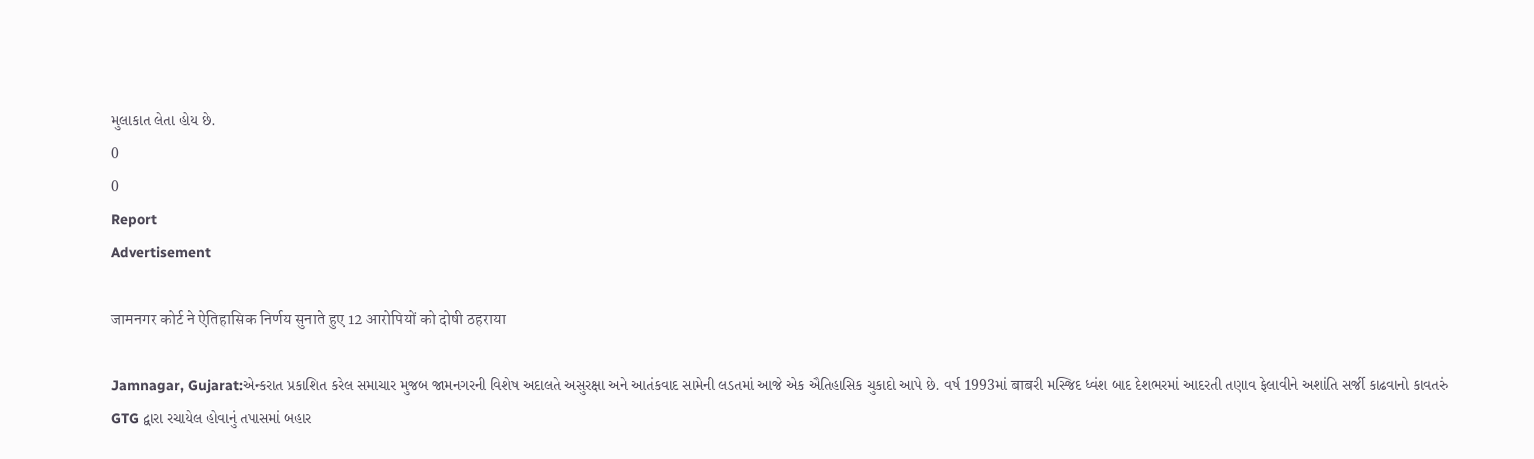મુલાકાત લેતા હોય છે.
0
0
Report
Advertisement

जामनगर कोर्ट ने ऐतिहासिक निर्णय सुनाते हुए 12 आरोपियों को दोषी ठहराया

Jamnagar, Gujarat:એન્કરાત પ્રકાશિત કરેલ સમાચાર મુજબ જામનગરની વિશેષ અદાલતે અસુરક્ષા અને આતંકવાદ સામેની લડતમાં આજે એક ઐતિહાસિક ચુકાદો આપે છે. વર્ષ 1993માં बाबરી મસ્જિદ ધ્વંશ બાદ દેશભરમાં આદરતી તણાવ ફેલાવીને અશાંતિ સર્જી કાઢવાનો કાવતરું GTG દ્વારા રચાયેલ હોવાનું તપાસમાં બહાર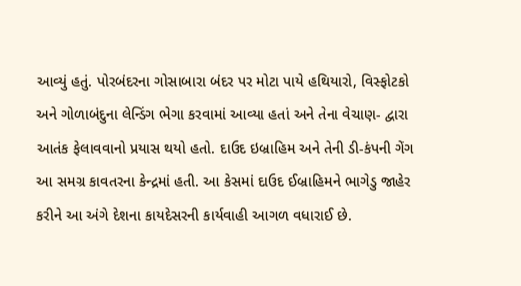આવ્યું હતું. પોરબંદરના ગોસાબારા બંદર પર મોટા પાયે હથિયારો, વિસ્ફોટકો અને ગોળાબંદુના લેન્ડિંગ ભેગા કરવામાં આવ્યા હતાં અને તેના વેચાણ- દ્વારા આતંક ફેલાવવાનો પ્રયાસ થયો હતો. દાઉદ ઇબ્રાહિમ અને તેની ડી-કંપની ગેંગ આ સમગ્ર કાવતરના કેન્દ્રમાં હતી. આ કેસમાં દાઉદ ઈબ્રાહિમને ભાગેડુ જાહેર કરીને આ અંગે દેશના કાયદેસરની કાર્યવાહી આગળ વધારાઈ છે.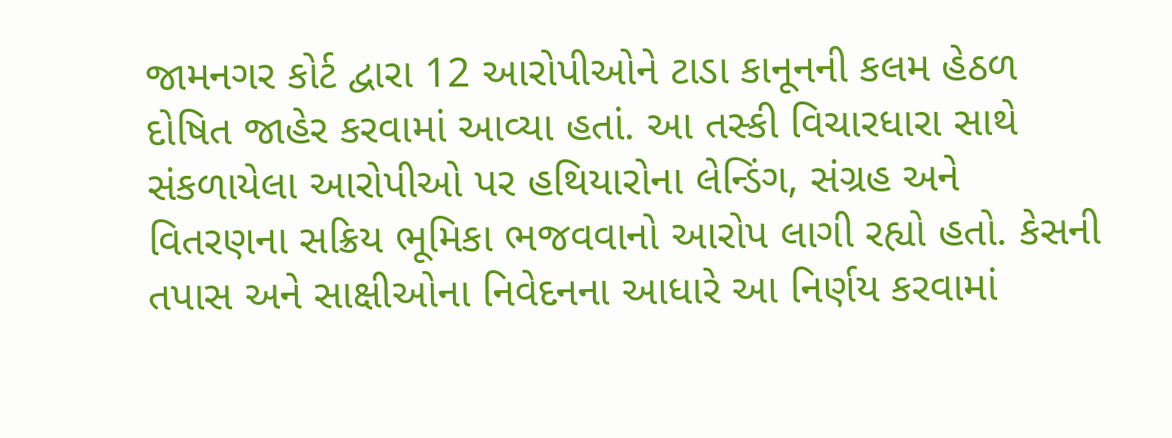જામનગર કોર્ટ દ્વારા 12 આરોપીઓને ટાડા કાનૂનની કલમ હેઠળ દોષિત જાહેર કરવામાં આવ્યા હતાં. આ તસ્કી વિચારધારા સાથે સંકળાયેલા આરોપીઓ પર હથિયારોના લેન્ડિંગ, સંગ્રહ અને વિતરણના સક્રિય ભૂમિકા ભજવવાનો આરોપ લાગી રહ્યો હતો. કેસની તપાસ અને સાક્ષીઓના નિવેદનના આધારે આ નિર્ણય કરવામાં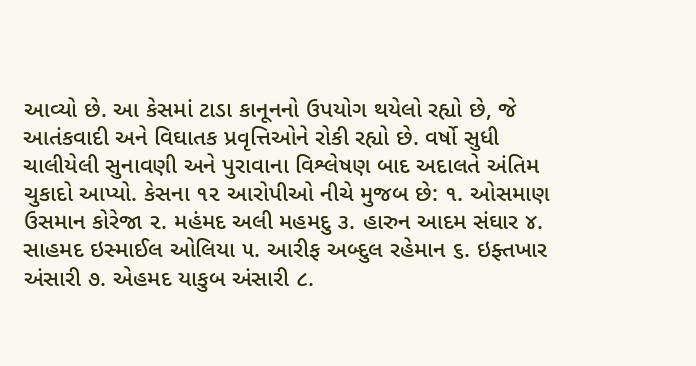આવ્યો છે. આ કેસમાં ટાડા કાનૂનનો ઉપયોગ થયેલો રહ્યો છે, જે આતંકવાદી અને વિઘાતક પ્રવૃત્તિઓને રોકી રહ્યો છે. વર્ષો સુધી ચાલીયેલી સુનાવણી અને પુરાવાના વિશ્લેષણ બાદ અદાલતે અંતિમ ચુકાદો આપ્યો. કેસના ૧૨ આરોપીઓ નીચે મુજબ છે: ૧. ઓસમાણ ઉસમાન કોરેજા ૨. મહંમદ અલી મહમદુ ૩. હારુન આદમ સંઘાર ૪. સાહમદ ઇસ્માઈલ ઓલિયા ૫. આરીફ અબ્દુલ રહેમાન ૬. ઇફ્તખાર અંસારી ૭. એહમદ યાકુબ અંસારી ૮.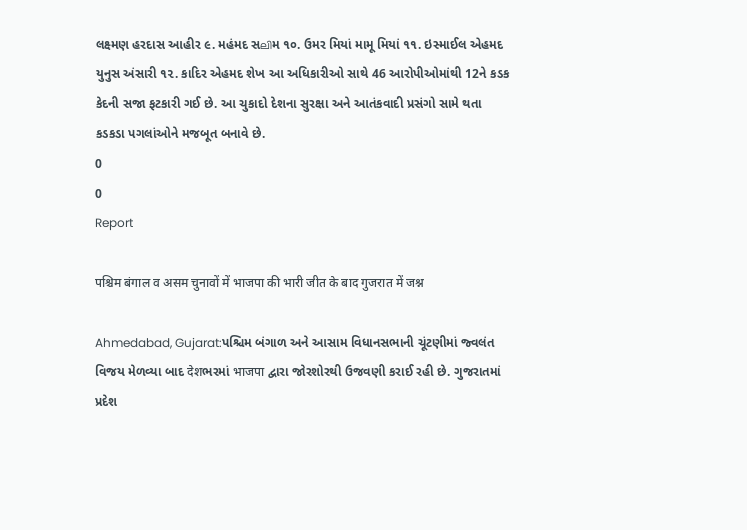લક્ષ્મણ હરદાસ આહીર ૯. મહંમદ સലിમ ૧૦. ઉમર મિયાં મામૂ મિયાં ૧૧. ઇસ્માઈલ એહમદ યુનુસ અંસારી ૧૨. કાદિર એહમદ શેખ આ અધિકારીઓ સાથે 46 આરોપીઓમાંથી 12ને કડક કેદની સજા ફટકારી ગઈ છે. આ ચુકાદો દેશના સુરક્ષા અને આતંકવાદી પ્રસંગો સામે થતા કડકડા પગલાંઓને મજબૂત બનાવે છે.
0
0
Report

पश्चिम बंगाल व असम चुनावों में भाजपा की भारी जीत के बाद गुजरात में जश्न

Ahmedabad, Gujarat:પશ્ચિમ બંગાળ અને આસામ વિધાનસભાની ચૂંટણીમાં જ્વલંત વિજય મેળવ્યા બાદ देशભરમાં भाजपा દ્વારા જોરશોરથી ઉજવણી કરાઈ રહી છે. ગુજરાતમાં પ્રદેશ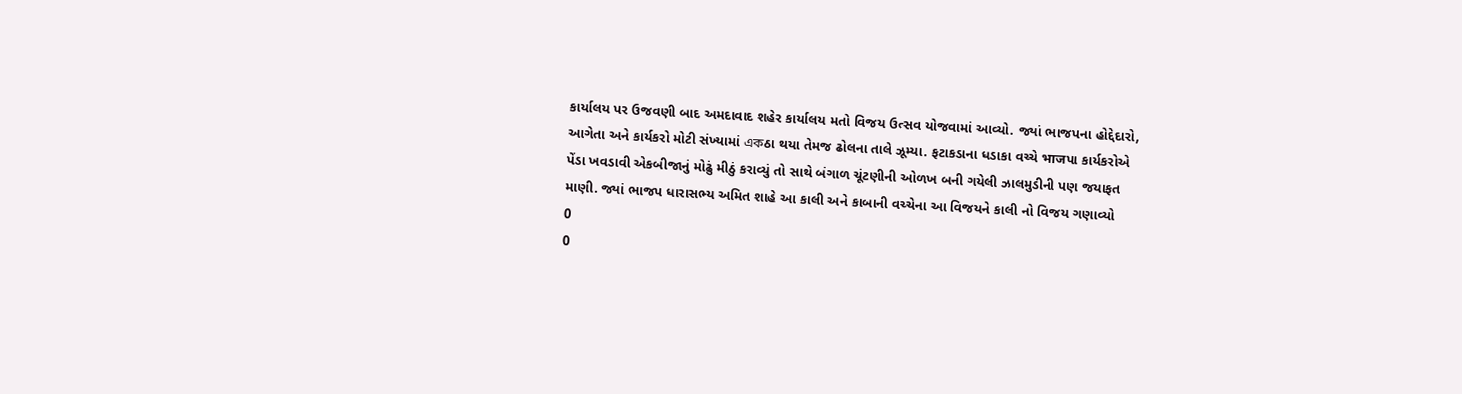કાર્યાલય પર ઉજવણી બાદ અમદાવાદ શહેર કાર્યાલય મતો વિજય ઉત્સવ યોજવામાં આવ્યો. જ્યાં ભાજપના હોદ્દેદારો, આગેતા અને કાર્યકરો મોટી સંખ્યામાં একઠા થયા તેમજ ઢોલના તાલે ઝૂમ્યા. ફટાકડાના ધડાકા વચ્ચે भाजપા કાર્યકરોએ પેંડા ખવડાવી એકબીજાનું મોઢું મીઠું કરાવ્યું તો સાથે બંગાળ ચૂંટણીની ઓળખ બની ગયેલી ઝાલમુડીની પણ જયાફત માણી. જ્યાં ભાજપ ધારાસભ્ય અમિત શાહે આ કાલી અને કાબાની વચ્ચેના આ વિજયને કાલી નો વિજય ગણાવ્યો
0
0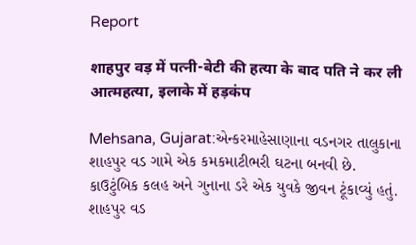Report

शाहपुर वड़ में पत्नी-बेटी की हत्या के बाद पति ने कर ली आत्महत्या, इलाके में हड़कंप

Mehsana, Gujarat:એન્કરમાહેસાણાના વડનગર તાલુકાના શાહપુર વડ ગામે એક કમકમાટીભરી ઘટના બનવી છે. કાઉટુંબિક કલહ અને ગુનાના ડરે એક યુવકે જીવન ટૂંકાવ્યું હતું. શાહપુર વડ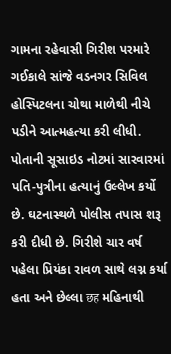ગામના રહેવાસી ગિરીશ પરમારે ગઈકાલે સાંજે વડનગર સિવિલ હોસ્પિટલના ચોથા માળેથી નીચે પડીને આત્મહત્યા કરી લીધી. પોતાની સૂસાઇડ નોટમાં સારવારમાં પતિ-પુત્રીના હત્યાનું ઉલ્લેખ કર્યો છે. ઘટનાસ્થળે પોલીસ તપાસ શરૂ કરી દીધી છે. ગિરીશે ચાર વર્ષ પહેલા પ્રિયંકા રાવળ સાથે લગ્ન કર્યા હતા અને છેલ્લા छह મહિનાથી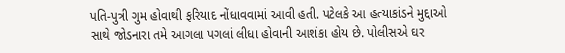પતિ-પુત્રી ગુમ હોવાથી ફરિયાદ નોંધાવવામાં આવી હતી. પટેલકે આ હત્યાકાંડને મુદ્દાઓ સાથે જોડનારા તમે આગલા પગલાં લીધા હોવાની આશંકા હોય છે. પોલીસએ ઘર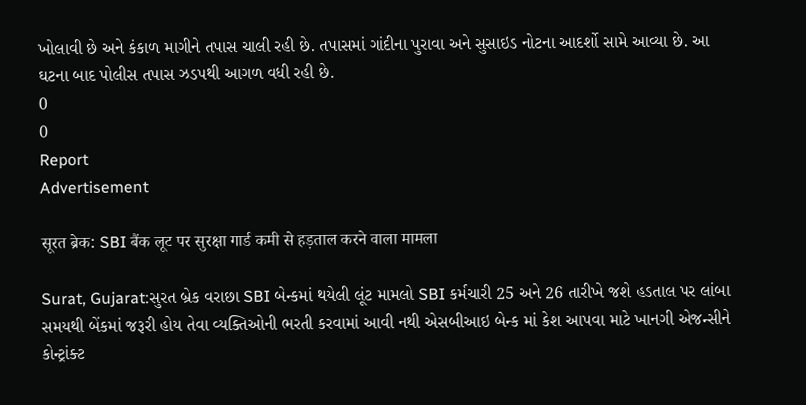ખોલાવી છે અને કંકાળ માગીને તપાસ ચાલી રહી છે. તપાસમાં ગાંદીના પુરાવા અને સુસાઇડ નોટના આદર્શો સામે આવ્યા છે. આ ઘટના બાદ પોલીસ તપાસ ઝડપથી આગળ વધી રહી છે.
0
0
Report
Advertisement

सूरत ब्रेक: SBI बैंक लूट पर सुरक्षा गार्ड कमी से हड़ताल करने वाला मामला

Surat, Gujarat:સુરત બ્રેક વરાછા SBI બેન્કમાં થયેલી લૂંટ મામલો SBI કર્મચારી 25 અને 26 તારીખે જશે હડતાલ પર લાંબા સમયથી બેંકમાં જરૂરી હોય તેવા વ્યક્તિઓની ભરતી કરવામાં આવી નથી એસબીઆઇ બેન્ક માં કેશ આપવા માટે ખાનગી એજન્સીને કોન્ટ્રાંક્ટ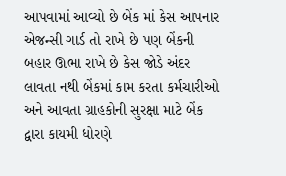આપવામાં આવ્યો છે બેંક માં કેસ આપનાર એજન્સી ગાર્ડ તો રાખે છે પણ બેંકની બહાર ઊભા રાખે છે કેસ જોડે અંદર લાવતા નથી બેંકમાં કામ કરતા કર્મચારીઓ અને આવતા ગ્રાહકોની સુરક્ષા માટે બેંક દ્વારા કાયમી ધોરણે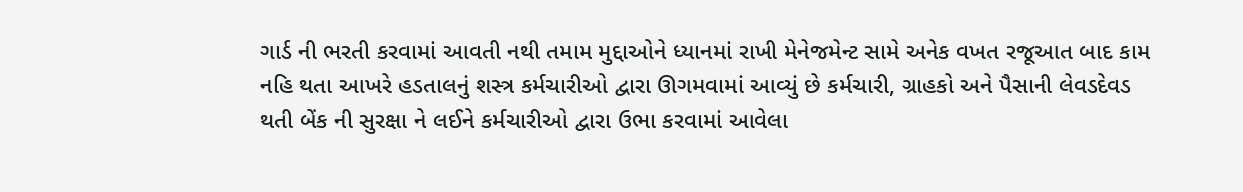ગાર્ડ ની ભરતી કરવામાં આવતી નથી તમામ મુદ્દાઓને ધ્યાનમાં રાખી મેનેજમેન્ટ સામે અનેક વખત રજૂઆત બાદ કામ નહિ થતા આખરે હડતાલનું શસ્ત્ર કર્મચારીઓ દ્વારા ઊગમવામાં આવ્યું છે કર્મચારી, ગ્રાહકો અને પૈસાની લેવડદેવડ થતી બેંક ની સુરક્ષા ને લઈને કર્મચારીઓ દ્વારા ઉભા કરવામાં આવેલા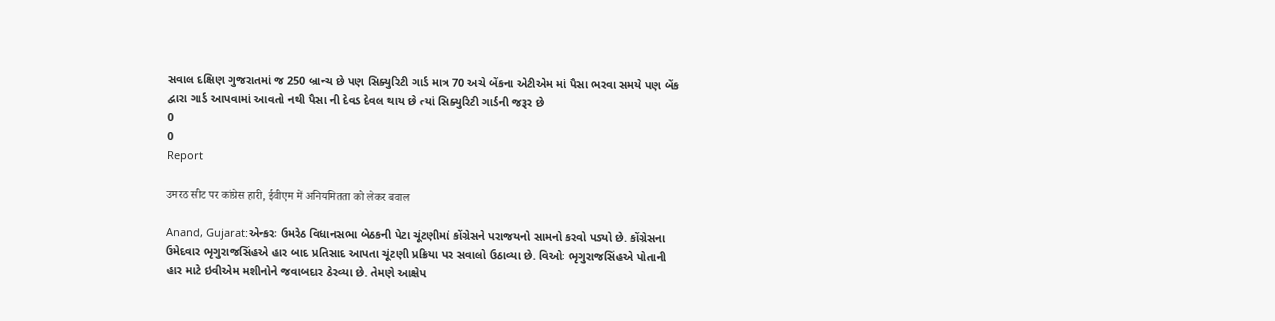સવાલ દક્ષિણ ગુજરાતમાં જ 250 બ્રાન્ચ છે પણ સિક્યુરિટી ગાર્ડ માત્ર 70 અચે બેંકના એટીએમ માં પૈસા ભરવા સમયે પણ બેંક દ્વારા ગાર્ડ આપવામાં આવતો નથી પૈસા ની દેવડ દેવલ થાય છે ત્યાં સિક્યુરિટી ગાર્ડની જરૂર છે
0
0
Report

उमरठ सीट पर कांग्रेस हारी, ईवीएम में अनियमितता को लेकर बवाल

Anand, Gujarat:એન્કરઃ ઉમરેઠ વિધાનસભા બેઠકની પેટા ચૂંટણીમાં કોંગ્રેસને પરાજયનો સામનો કરવો પડ્યો છે. કોંગ્રેસના ઉમેદવાર ભૃગુરાજસિંહએ હાર બાદ પ્રતિસાદ આપતા ચૂંટણી પ્રક્રિયા પર સવાલો ઉઠાવ્યા છે. વિઓઃ ભૃગુરાજસિંહએ પોતાની હાર માટે ઇવીએમ મશીનોને જવાબદાર ઠેરવ્યા છે. તેમણે આક્ષેપ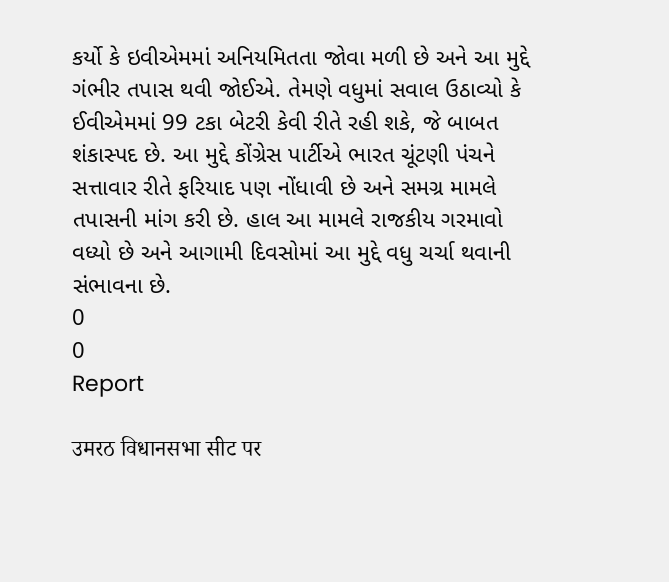કર્યો કે ઇવીએમમાં અનિયમિતતા જોવા મળી છે અને આ મુદ્દે ગંભીર તપાસ થવી જોઈએ. તેમણે વધુમાં સવાલ ઉઠાવ્યો કે ઈવીએમમાં 99 ટકા બેટરી કેવી રીતે રહી શકે, જે બાબત શંકાસ્પદ છે. આ મુદ્દે કોંગ્રેસ પાર્ટીએ ભારત ચૂંટણી પંચને સત્તાવાર રીતે ફરિયાદ પણ નોંધાવી છે અને સમગ્ર મામલે તપાસની માંગ કરી છે. હાલ આ મામલે રાજકીય ગરમાવો વધ્યો છે અને આગામી દિવસોમાં આ મુદ્દે વધુ ચર્ચા થવાની સંભાવના છે.
0
0
Report

उमरठ विधानसभा सीट पर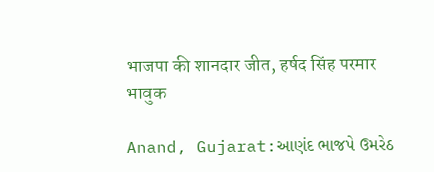भाजपा की शानदार जीत, हर्षद सिंह परमार भावुक

Anand, Gujarat:આણંદ ભાજપે ઉમરેઠ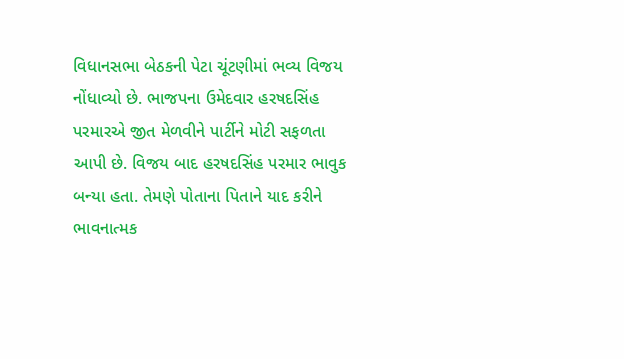વિધાનસભા બેઠકની પેટા ચૂંટણીમાં ભવ્ય વિજય નોંધાવ્યો છે. ભાજપના ઉમેદવાર હરષદસિંહ પરમારએ જીત મેળવીને પાર્ટીને મોટી સફળતા આપી છે. વિજય બાદ હરષદસિંહ પરમાર ભાવુક બન્યા હતા. તેમણે પોતાના પિતાને યાદ કરીને ભાવનાત્મક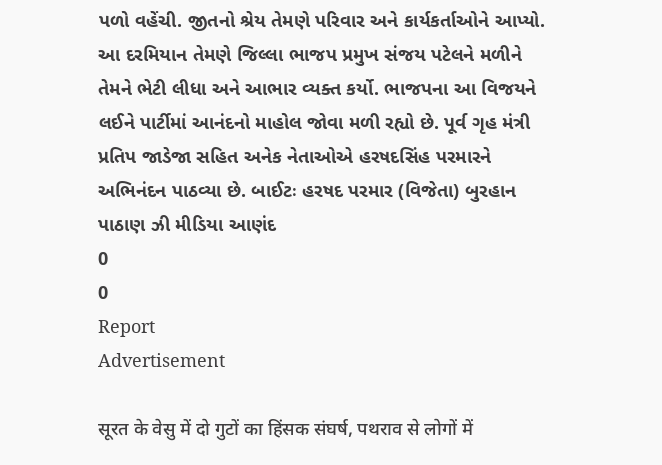પળો વહેંચી. જીતનો શ્રેય તેમણે પરિવાર અને કાર્યકર્તાઓને આપ્યો. આ દરમિયાન તેમણે જિલ્લા ભાજપ પ્રમુખ સંજય પટેલને મળીને તેમને ભેટી લીધા અને આભાર વ્યક્ત કર્યો. ભાજપના આ વિજયને લઈને પાર્ટીમાં આનંદનો માહોલ જોવા મળી રહ્યો છે. પૂર્વ ગૃહ મંત્રી પ્રતિપ જાડેજા સહિત અનેક નેતાઓએ હરષદસિંહ પરમારને અભિનંદન પાઠવ્યા છે. બાઈટઃ હરષદ પરમાર (વિજેતા) બુરહાન પાઠાણ ઝી મીડિયા આણંદ
0
0
Report
Advertisement

सूरत के वेसु में दो गुटों का हिंसक संघर्ष, पथराव से लोगों में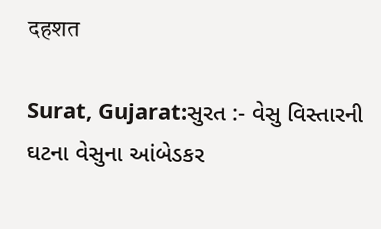दहशत

Surat, Gujarat:સુરત :- વેસુ વિસ્તારની ઘટના વેસુના આંબેડકર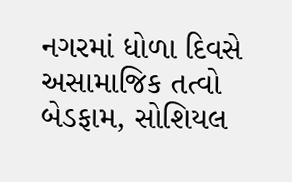નગરમાં ધોળા દિવસે અસામાજિક તત્વો બેડફામ, સોશિયલ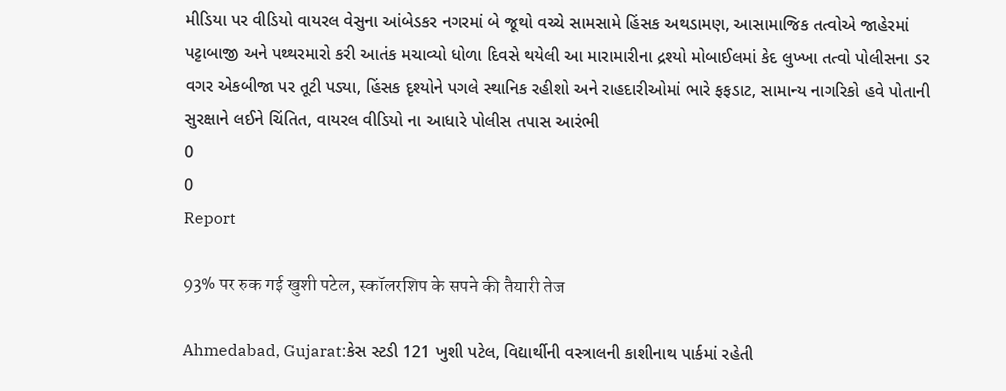મીડિયા પર વીડિયો વાયરલ વેસુના આંબેડકર નગરમાં બે જૂથો વચ્ચે સામસામે હિંસક અથડામણ, આસામાજિક તત્વોએ જાહેરમાં પટ્ટાબાજી અને પથ્થરમારો કરી આતંક મચાવ્યો ધોળા દિવસે થયેલી આ મારામારીના દ્રશ્યો મોબાઈલમાં કેદ લુખ્ખા તત્વો પોલીસના ડર વગર એકબીજા પર તૂટી પડ્યા, હિંસક દૃશ્યોને પગલે સ્થાનિક રહીશો અને રાહદારીઓમાં ભારે ફફડાટ, સામાન્ય નાગરિકો હવે પોતાની સુરક્ષાને લઈને ચિંતિત, વાયરલ વીડિયો ના આધારે પોલીસ તપાસ આરંભી
0
0
Report

93% पर रुक गई खुशी पटेल, स्कॉलरशिप के सपने की तैयारी तेज

Ahmedabad, Gujarat:કેસ સ્ટડી 121 ખુશી પટેલ, વિદ્યાર્થીની વસ્ત્રાલની કાશીનાથ પાર્કમાં રહેતી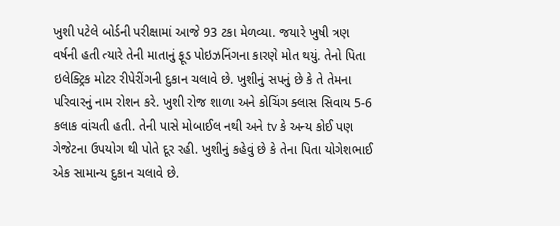ખુશી પટેલે બોર્ડની પરીક્ષામાં આજે 93 ટકા મેળવ્યા. જયારે ખુષી ત્રણ વર્ષની હતી ત્યારે તેની માતાનું ફૂડ પોઇઝનિંગના કારણે મોત થયું. તેનો પિતા ઇલેક્ટ્રિક મોટર રીપેરીંગની દુકાન ચલાવે છે. ખુશીનું સપનું છે કે તે તેમના પરિવારનું નામ રોશન કરે. ખુશી રોજ શાળા અને કોચિંગ ક્લાસ સિવાય 5-6 કલાક વાંચતી હતી. તેની પાસે મોબાઈલ નથી અને tv કે અન્ય કોઈ પણ ગેજેટના ઉપયોગ થી પોતે દૂર રહી. ખુશીનું કહેવું છે કે તેના પિતા યોગેશભાઈ એક સામાન્ય દુકાન ચલાવે છે.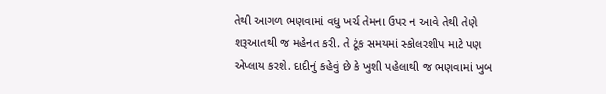તેથી આગળ ભણવામાં વધુ ખર્ચ તેમના ઉપર ન આવે તેથી તેણે શરૂઆતથી જ મહેનત કરી. તે ટૂંક સમયમાં સ્કોલરશીપ માટે પણ એપ્લાય કરશે. દાદીનું કહેવું છે કે ખુશી પહેલાથી જ ભણવામાં ખુબ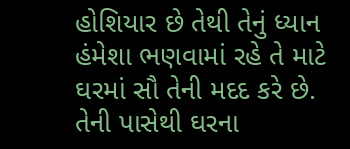હોશિયાર છે તેથી તેનું ધ્યાન હંમેશા ભણવામાં રહે તે માટે ઘરમાં સૌ તેની મદદ કરે છે. તેની પાસેથી ઘરના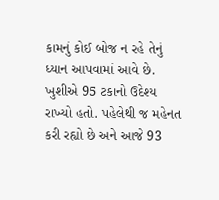કામનું કોઈ બોજ ન રહે તેનું ધ્યાન આપવામાં આવે છે. ખુશીએ 95 ટકાનો ઉદેશ્ય રાખ્યો હતો. પહેલેથી જ મહેનત કરી રહ્યો છે અને આજે 93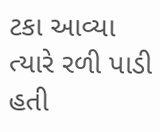ટકા આવ્યા ત્યારે રળી પાડી હતી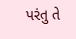પરંતુ તે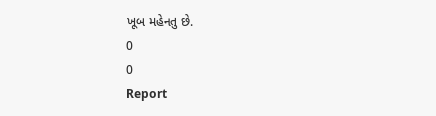ખૂબ મહેનતુ છે.
0
0
Report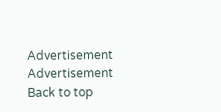Advertisement
Advertisement
Back to top